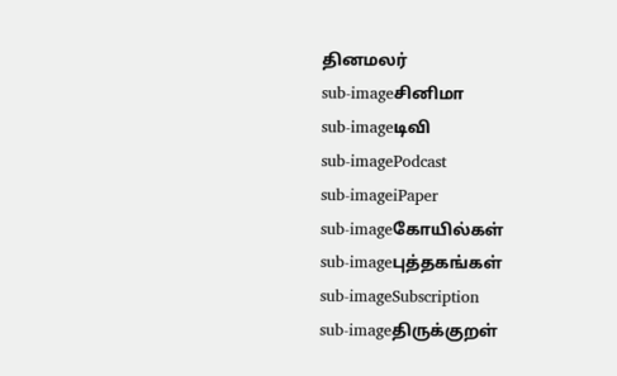தினமலர்
sub-imageசினிமா
sub-imageடிவி
sub-imagePodcast
sub-imageiPaper
sub-imageகோயில்கள்
sub-imageபுத்தகங்கள்
sub-imageSubscription
sub-imageதிருக்குறள்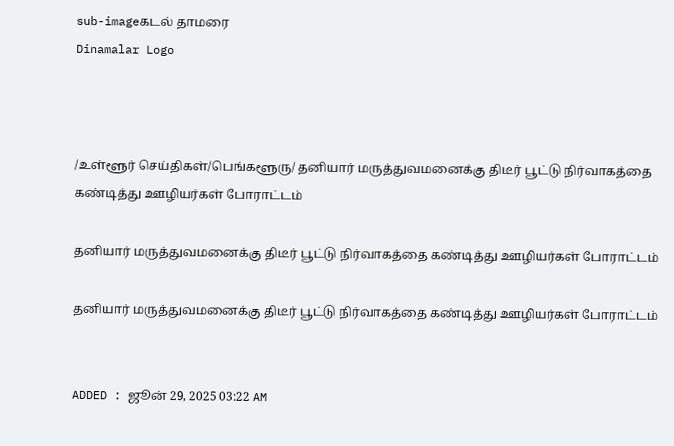sub-imageகடல் தாமரை
Dinamalar Logo



/உள்ளூர் செய்திகள்/பெங்களூரு/ தனியார் மருத்துவமனைக்கு திடீர் பூட்டு நிர்வாகத்தை கண்டித்து ஊழியர்கள் போராட்டம்

தனியார் மருத்துவமனைக்கு திடீர் பூட்டு நிர்வாகத்தை கண்டித்து ஊழியர்கள் போராட்டம்

தனியார் மருத்துவமனைக்கு திடீர் பூட்டு நிர்வாகத்தை கண்டித்து ஊழியர்கள் போராட்டம்


ADDED : ஜூன் 29, 2025 03:22 AM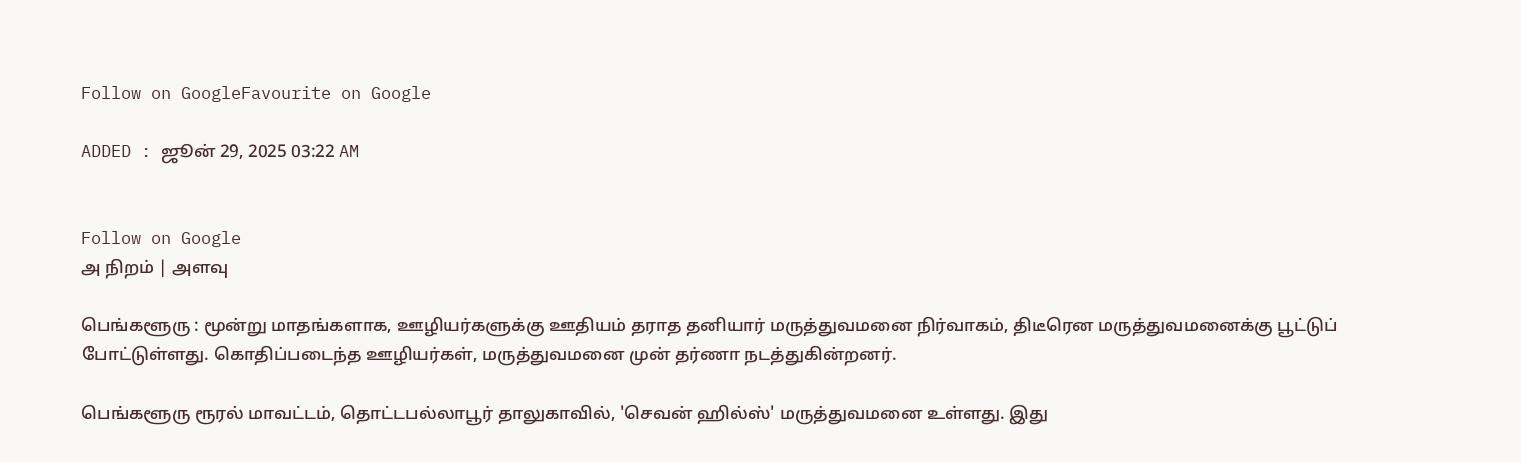Follow on GoogleFavourite on Google

ADDED : ஜூன் 29, 2025 03:22 AM


Follow on Google
அ நிறம் | அளவு

பெங்களூரு : மூன்று மாதங்களாக, ஊழியர்களுக்கு ஊதியம் தராத தனியார் மருத்துவமனை நிர்வாகம், திடீரென மருத்துவமனைக்கு பூட்டுப் போட்டுள்ளது. கொதிப்படைந்த ஊழியர்கள், மருத்துவமனை முன் தர்ணா நடத்துகின்றனர்.

பெங்களூரு ரூரல் மாவட்டம், தொட்டபல்லாபூர் தாலுகாவில், 'செவன் ஹில்ஸ்' மருத்துவமனை உள்ளது. இது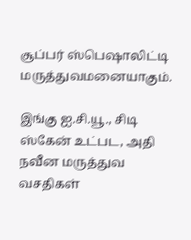சூப்பர் ஸ்பெஷாலிட்டி மருத்துவமனையாகும்.

இங்கு ஐ.சி.யூ., சிடி ஸ்கேன் உட்பட, அதி நவீன மருத்துவ வசதிகள்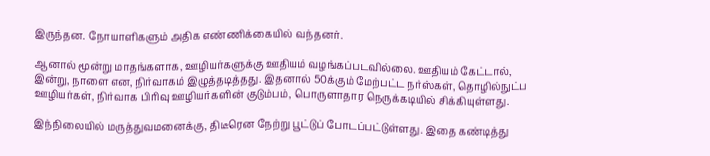இருந்தன. நோயாளிகளும் அதிக எண்ணிக்கையில் வந்தனர்.

ஆனால் மூன்று மாதங்களாக, ஊழியர்களுக்கு ஊதியம் வழங்கப்படவில்லை. ஊதியம் கேட்டால், இன்று, நாளை என, நிர்வாகம் இழுத்தடித்தது. இதனால் 50க்கும் மேற்பட்ட நர்ஸ்கள், தொழில்நுட்ப ஊழியர்கள், நிர்வாக பிரிவு ஊழியர்களின் குடும்பம், பொருளாதார நெருக்கடியில் சிக்கியுள்ளது.

இந்நிலையில் மருத்துவமனைக்கு, திடீரென நேற்று பூட்டுப் போடப்பட்டுள்ளது. இதை கண்டித்து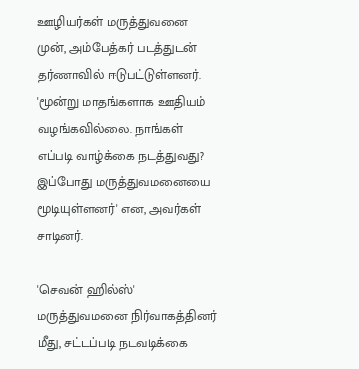ஊழியர்கள் மருத்துவனை முன், அம்பேத்கர் படத்துடன் தர்ணாவில் ஈடுபட்டுள்ளனர். 'மூன்று மாதங்களாக ஊதியம் வழங்கவில்லை. நாங்கள் எப்படி வாழ்க்கை நடத்துவது? இப்போது மருத்துவமனையை மூடியுள்ளனர்' என, அவர்கள் சாடினர்.

'செவன் ஹில்ஸ்' மருத்துவமனை நிர்வாகத்தினர் மீது, சட்டப்படி நடவடிக்கை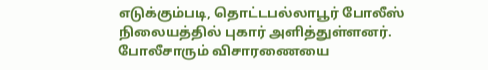எடுக்கும்படி, தொட்டபல்லாபூர் போலீஸ் நிலையத்தில் புகார் அளித்துள்ளனர். போலீசாரும் விசாரணையை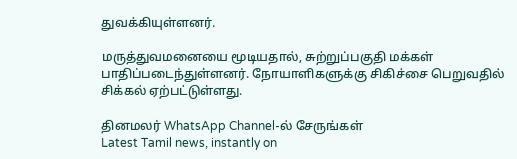துவக்கியுள்ளனர்.

மருத்துவமனையை மூடியதால், சுற்றுப்பகுதி மக்கள் பாதிப்படைந்துள்ளனர். நோயாளிகளுக்கு சிகிச்சை பெறுவதில் சிக்கல் ஏற்பட்டுள்ளது.

தினமலர் WhatsApp Channel-ல் சேருங்கள்
Latest Tamil news, instantly on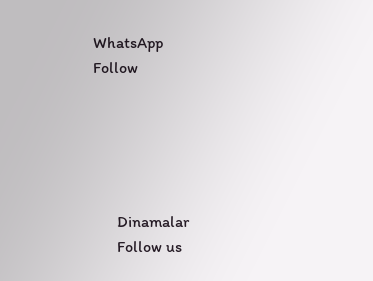WhatsApp
Follow





      Dinamalar
      Follow us